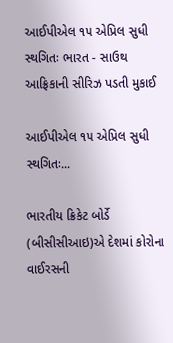આઈપીએલ ૧૫ એપ્રિલ સુધી સ્થગિતઃ ભારત - સાઉથ આફ્રિકાની સીરિઝ પડતી મુકાઈ

આઈપીએલ ૧૫ એપ્રિલ સુધી સ્થગિતઃ...

ભારતીય ક્રિકેટ બોર્ડે (બીસીસીઆઇ)એ દેશમાં કોરોના વાઈરસની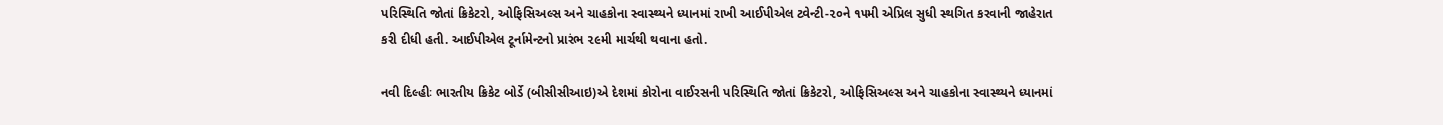પરિસ્થિતિ જોતાં ક્રિકેટરો, ઓફિસિઅલ્સ અને ચાહકોના સ્વાસ્થ્યને ધ્યાનમાં રાખી આઈપીએલ ટ્વેન્ટી-૨૦ને ૧૫મી એપ્રિલ સુધી સ્થગિત કરવાની જાહેરાત કરી દીધી હતી. આઈપીએલ ટૂર્નામેન્ટનો પ્રારંભ ૨૯મી માર્ચથી થવાના હતો.

નવી દિલ્હીઃ ભારતીય ક્રિકેટ બોર્ડે (બીસીસીઆઇ)એ દેશમાં કોરોના વાઈરસની પરિસ્થિતિ જોતાં ક્રિકેટરો, ઓફિસિઅલ્સ અને ચાહકોના સ્વાસ્થ્યને ધ્યાનમાં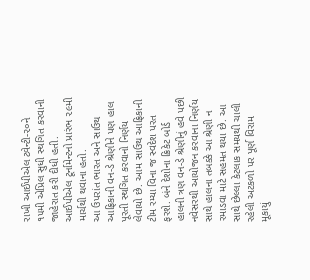રાખી આઈપીએલ ટ્વેન્ટી-૨૦ને ૧૫મી એપ્રિલ સુધી સ્થગિત કરવાની જાહેરાત કરી દીધી હતી. આઈપીએલ ટૂર્નામેન્ટનો પ્રારંભ ૨૯મી માર્ચથી થવાના હતો.
આ ઉપરાંત ભારત અને સાઉથ આફ્રિકાની વન-ડે શ્રેણીને પણ હાલ પૂરતી સ્થગિત કરવાનો નિર્ણય લેવાયો છે. આમ સાઉથ આફ્રિકાની ટીમ રમ્યા વિના જ સ્વદેશ પરત ફરશે. બંને દેશોના ક્રિકેટ બોર્ડ હાલની ત્રણ વન-ડે શ્રેણીનું હવે પછી નવેસરથી આયોજન કરવાના નિર્ણય સાથે હાલના તબક્કે આ શ્રેણી ન રમાડવા માટે સહમત થયા છે. આ સાથે છેલ્લા કેટલાક સમયથી ચાલી રહેલી અટકળો પર પૂર્ણ વિરામ મૂકાયું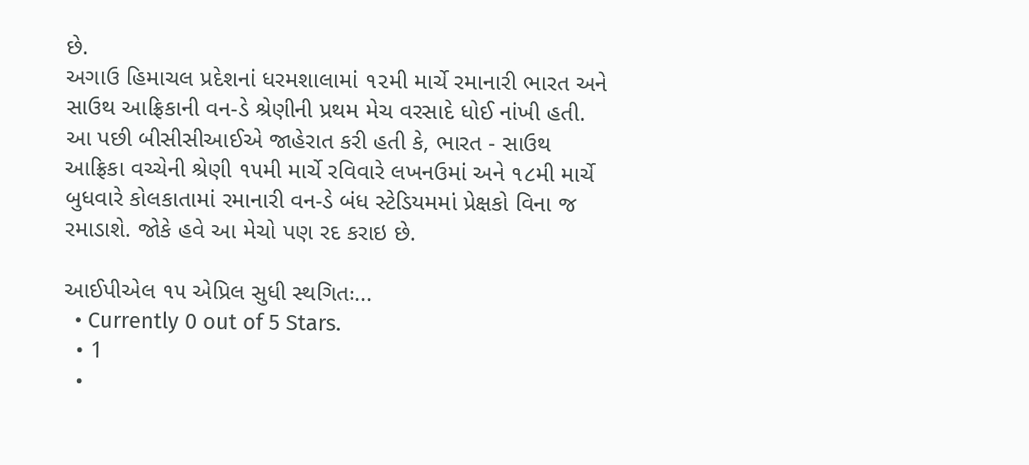છે.
અગાઉ હિમાચલ પ્રદેશનાં ધરમશાલામાં ૧૨મી માર્ચે રમાનારી ભારત અને સાઉથ આફ્રિકાની વન-ડે શ્રેણીની પ્રથમ મેચ વરસાદે ધોઈ નાંખી હતી. આ પછી બીસીસીઆઈએ જાહેરાત કરી હતી કે, ભારત - સાઉથ આફ્રિકા વચ્ચેની શ્રેણી ૧૫મી માર્ચે રવિવારે લખનઉમાં અને ૧૮મી માર્ચે બુધવારે કોલકાતામાં રમાનારી વન-ડે બંધ સ્ટેડિયમમાં પ્રેક્ષકો વિના જ રમાડાશે. જોકે હવે આ મેચો પણ રદ કરાઇ છે.

આઈપીએલ ૧૫ એપ્રિલ સુધી સ્થગિતઃ...
  • Currently 0 out of 5 Stars.
  • 1
  •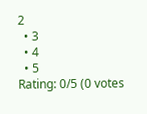2
  • 3
  • 4
  • 5
Rating: 0/5 (0 votes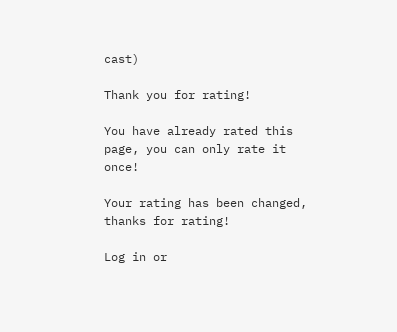cast)

Thank you for rating!

You have already rated this page, you can only rate it once!

Your rating has been changed, thanks for rating!

Log in or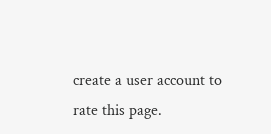create a user account to rate this page.